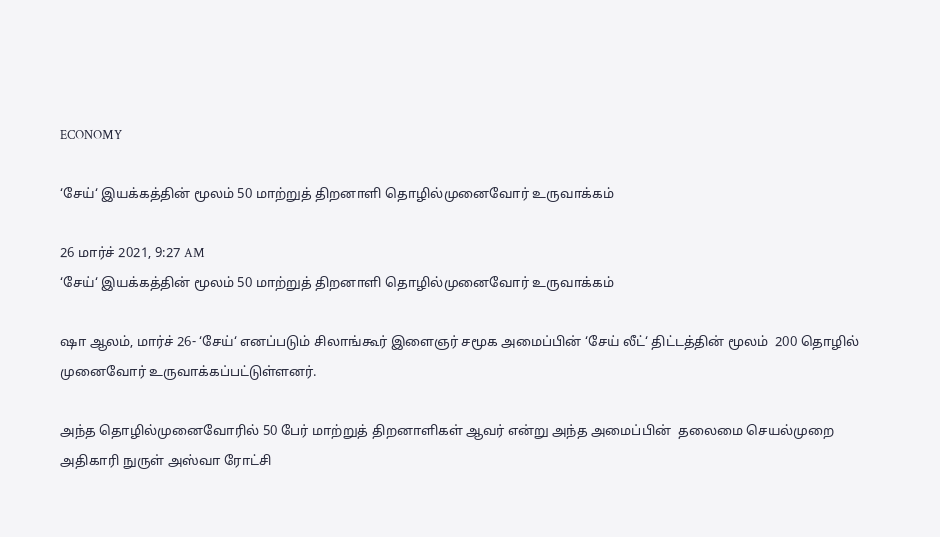ECONOMY

‘சேய்‘ இயக்கத்தின் மூலம் 50 மாற்றுத் திறனாளி தொழில்முனைவோர் உருவாக்கம்

26 மார்ச் 2021, 9:27 AM
‘சேய்‘ இயக்கத்தின் மூலம் 50 மாற்றுத் திறனாளி தொழில்முனைவோர் உருவாக்கம்

ஷா ஆலம், மார்ச் 26- ‘சேய்‘ எனப்படும் சிலாங்கூர் இளைஞர் சமூக அமைப்பின் ‘சேய் லீட்‘ திட்டத்தின் மூலம்  200 தொழில் முனைவோர் உருவாக்கப்பட்டுள்ளனர்.

அந்த தொழில்முனைவோரில் 50 பேர் மாற்றுத் திறனாளிகள் ஆவர் என்று அந்த அமைப்பின்  தலைமை செயல்முறை அதிகாரி நுருள் அஸ்வா ரோட்சி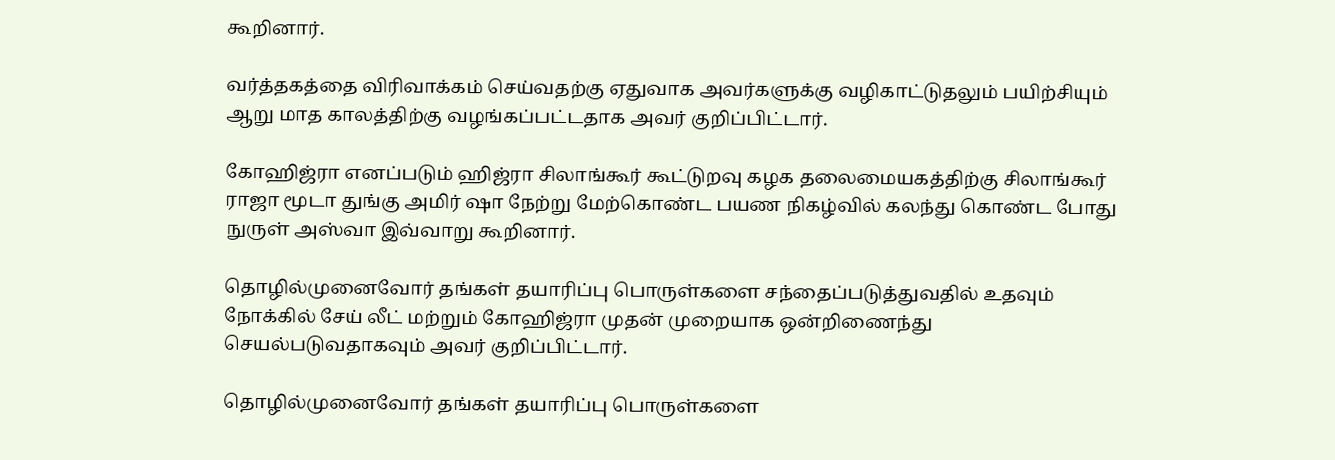கூறினார்.

வர்த்தகத்தை விரிவாக்கம் செய்வதற்கு ஏதுவாக அவர்களுக்கு வழிகாட்டுதலும் பயிற்சியும் ஆறு மாத காலத்திற்கு வழங்கப்பட்டதாக அவர் குறிப்பிட்டார்.

கோஹிஜ்ரா எனப்படும் ஹிஜ்ரா சிலாங்கூர் கூட்டுறவு கழக தலைமையகத்திற்கு சிலாங்கூர் ராஜா மூடா துங்கு அமிர் ஷா நேற்று மேற்கொண்ட பயண நிகழ்வில் கலந்து கொண்ட போது நுருள் அஸ்வா இவ்வாறு கூறினார்.

தொழில்முனைவோர் தங்கள் தயாரிப்பு பொருள்களை சந்தைப்படுத்துவதில் உதவும் நோக்கில் சேய் லீட் மற்றும் கோஹிஜ்ரா முதன் முறையாக ஒன்றிணைந்து செயல்படுவதாகவும் அவர் குறிப்பிட்டார்.

தொழில்முனைவோர் தங்கள் தயாரிப்பு பொருள்களை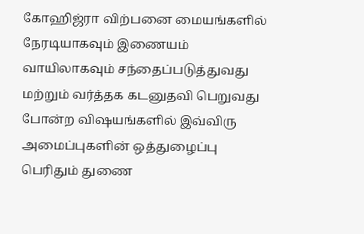கோஹிஜ்ரா விற்பனை மையங்களில் நேரடியாகவும் இணையம் வாயிலாகவும் சந்தைப்படுத்துவது மற்றும் வர்த்தக கடனுதவி பெறுவது போன்ற விஷயங்களில் இவ்விரு அமைப்புகளின் ஒத்துழைப்பு பெரிதும் துணை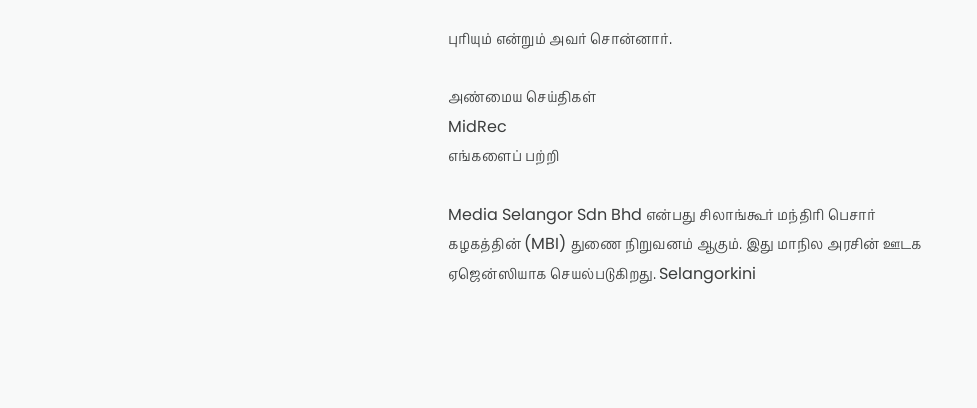புரியும் என்றும் அவர் சொன்னார்.

அண்மைய செய்திகள்
MidRec
எங்களைப் பற்றி

Media Selangor Sdn Bhd என்பது சிலாங்கூர் மந்திரி பெசார் கழகத்தின் (MBI) துணை நிறுவனம் ஆகும். இது மாநில அரசின் ஊடக ஏஜென்ஸியாக செயல்படுகிறது. Selangorkini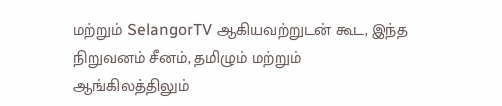மற்றும் SelangorTV ஆகியவற்றுடன் கூட, இந்த நிறுவனம் சீனம், தமிழும் மற்றும் ஆங்கிலத்திலும்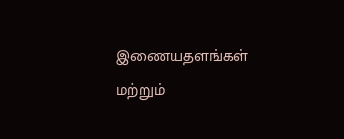இணையதளங்கள் மற்றும்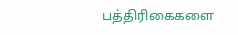பத்திரிகைகளை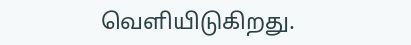வெளியிடுகிறது.